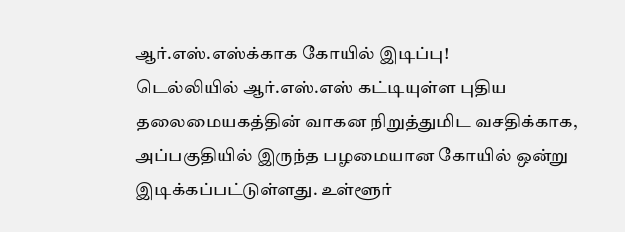ஆர்.எஸ்.எஸ்க்காக கோயில் இடிப்பு!
டெல்லியில் ஆர்.எஸ்.எஸ் கட்டியுள்ள புதிய தலைமையகத்தின் வாகன நிறுத்துமிட வசதிக்காக, அப்பகுதியில் இருந்த பழமையான கோயில் ஒன்று இடிக்கப்பட்டுள்ளது. உள்ளூர்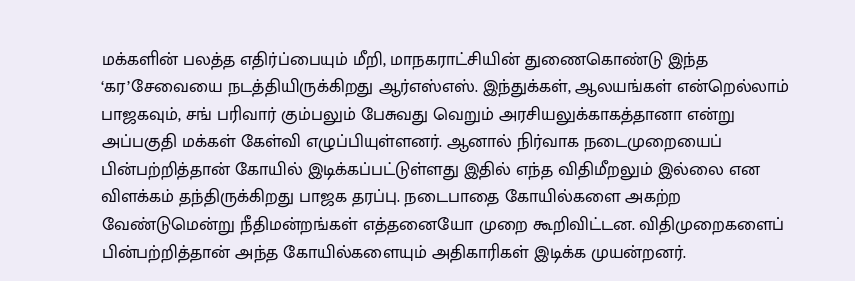மக்களின் பலத்த எதிர்ப்பையும் மீறி, மாநகராட்சியின் துணைகொண்டு இந்த ‘கர’சேவையை நடத்தியிருக்கிறது ஆர்எஸ்எஸ். இந்துக்கள், ஆலயங்கள் என்றெல்லாம் பாஜகவும், சங் பரிவார் கும்பலும் பேசுவது வெறும் அரசியலுக்காகத்தானா என்று அப்பகுதி மக்கள் கேள்வி எழுப்பியுள்ளனர். ஆனால் நிர்வாக நடைமுறையைப் பின்பற்றித்தான் கோயில் இடிக்கப்பட்டுள்ளது இதில் எந்த விதிமீறலும் இல்லை என விளக்கம் தந்திருக்கிறது பாஜக தரப்பு. நடைபாதை கோயில்களை அகற்ற வேண்டுமென்று நீதிமன்றங்கள் எத்தனையோ முறை கூறிவிட்டன. விதிமுறைகளைப் பின்பற்றித்தான் அந்த கோயில்களையும் அதிகாரிகள் இடிக்க முயன்றனர்.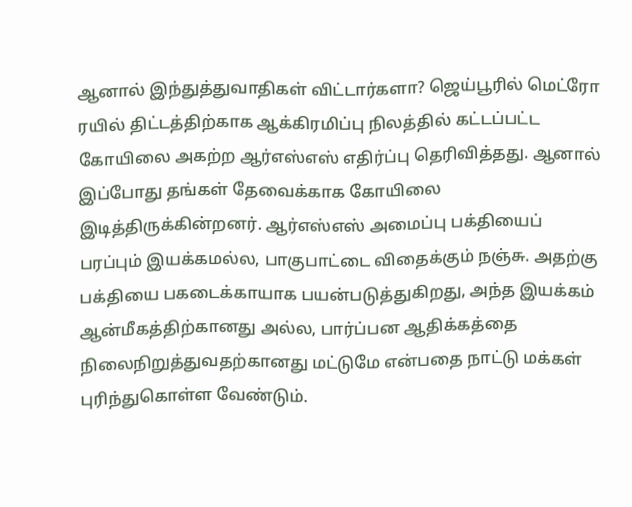ஆனால் இந்துத்துவாதிகள் விட்டார்களா? ஜெய்பூரில் மெட்ரோ ரயில் திட்டத்திற்காக ஆக்கிரமிப்பு நிலத்தில் கட்டப்பட்ட கோயிலை அகற்ற ஆர்எஸ்எஸ் எதிர்ப்பு தெரிவித்தது. ஆனால் இப்போது தங்கள் தேவைக்காக கோயிலை இடித்திருக்கின்றனர். ஆர்எஸ்எஸ் அமைப்பு பக்தியைப் பரப்பும் இயக்கமல்ல, பாகுபாட்டை விதைக்கும் நஞ்சு. அதற்கு பக்தியை பகடைக்காயாக பயன்படுத்துகிறது, அந்த இயக்கம் ஆன்மீகத்திற்கானது அல்ல, பார்ப்பன ஆதிக்கத்தை நிலைநிறுத்துவதற்கானது மட்டுமே என்பதை நாட்டு மக்கள் புரிந்துகொள்ள வேண்டும்.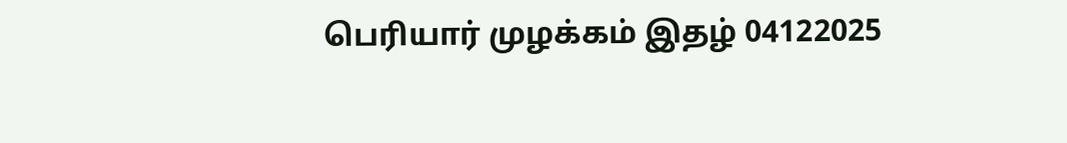பெரியார் முழக்கம் இதழ் 04122025